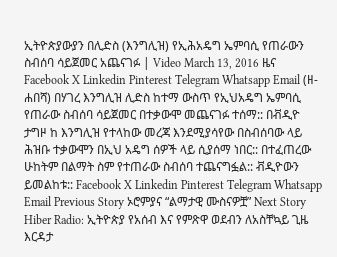ኢትዮጵያውያን በሊድስ (እንግሊዝ) የኢሕአዴግ ኤምባሲ የጠራውን ስብሰባ ሳይጀመር አጨናገፉ | Video March 13, 2016 ዜና Facebook X Linkedin Pinterest Telegram Whatsapp Email (ዘ-ሐበሻ) በሃገረ እንግሊዝ ሊድስ ከተማ ውስጥ የኢህአዴግ ኤምባሲ የጠራው ስብሰባ ሳይጀመር በተቃውሞ መጨናገፉ ተሰማ:: በቭዲዮ ታግዞ ከ እንግሊዝ የተላከው መረጃ እንደሚያሳየው በስብሰባው ላይ ሕዝቡ ተቃውሞን በኢህ አዴግ ሰዎች ላይ ሲያሰማ ነበር:: በተፈጠረው ሁከትም በልማት ስም የተጠራው ስብሰባ ተጨናግፏል:: ቭዲዮውን ይመልከቱ:: Facebook X Linkedin Pinterest Telegram Whatsapp Email Previous Story ኦሮምያና “ልማታዊ ሙስናዎቿ” Next Story Hiber Radio: ኢትዮጵያ የአሰብ እና የምጽዋ ወደብን ለአስቸኳይ ጊዜ እርዳታ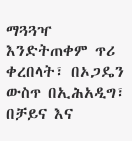ማጓጓዣ እንድትጠቀም ጥሪ ቀረበላት፣ በኦጋዴን ውስጥ በኢሕአዲግ፣ በቻይና እና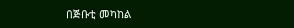በጅቡቲ መካከል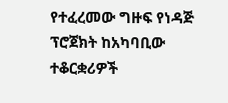የተፈረመው ግዙፍ የነዳጅ ፕሮጀክት ከአካባቢው ተቆርቋሪዎች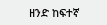ዘንድ ከፍተኛ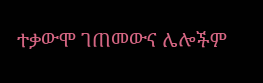ተቃውሞ ገጠመውና ሌሎችም